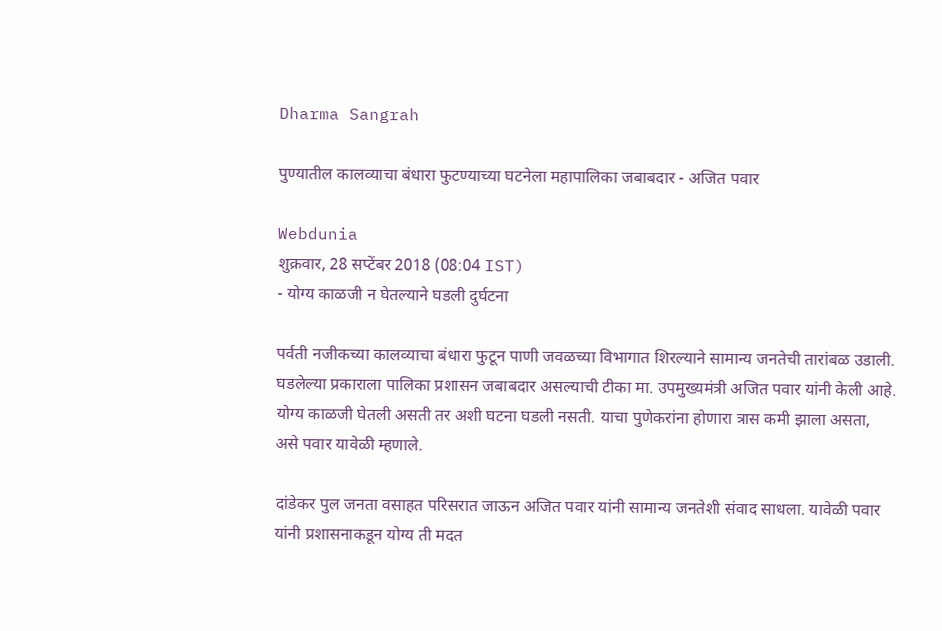Dharma Sangrah

पुण्यातील कालव्याचा बंधारा फुटण्याच्या घटनेला महापालिका जबाबदार - अजित पवार

Webdunia
शुक्रवार, 28 सप्टेंबर 2018 (08:04 IST)
- योग्य काळजी न घेतल्याने घडली दुर्घटना

पर्वती नजीकच्या कालव्याचा बंधारा फुटून पाणी जवळच्या विभागात शिरल्याने सामान्य जनतेची तारांबळ उडाली. घडलेल्या प्रकाराला पालिका प्रशासन जबाबदार असल्याची टीका मा. उपमुख्यमंत्री अजित पवार यांनी केली आहे. योग्य काळजी घेतली असती तर अशी घटना घडली नसती. याचा पुणेकरांना होणारा त्रास कमी झाला असता, असे पवार यावेळी म्हणाले.

दांडेकर पुल जनता वसाहत परिसरात जाऊन अजित पवार यांनी सामान्य जनतेशी संवाद साधला. यावेळी पवार यांनी प्रशासनाकडून योग्य ती मदत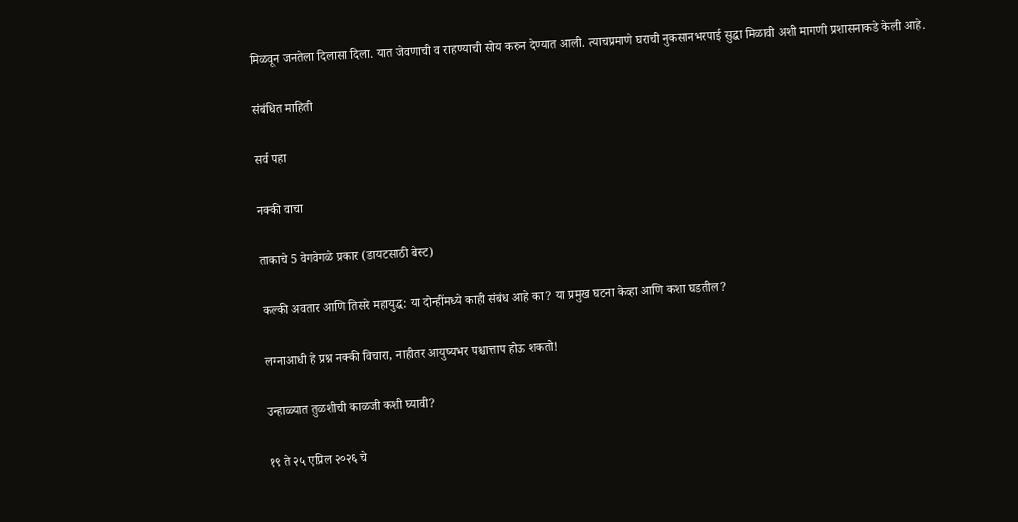मिळवून जनतेला दिलासा दिला. यात जेवणाची व राहण्याची सोय करुन देण्यात आली. त्याचप्रमाणे घराची नुकसानभरपाई सुद्धा मिळावी अशी मागणी प्रशासनाकडे केली आहे.

संबंधित माहिती

सर्व पहा

नक्की वाचा

ताकाचे 5 वेगवेगळे प्रकार (डायटसाठी बेस्ट)

कल्की अवतार आणि तिसरे महायुद्ध: या दोन्हींमध्ये काही संबंध आहे का? या प्रमुख घटना केव्हा आणि कशा घडतील?

लग्नाआधी हे प्रश्न नक्की विचारा, नाहीतर आयुष्यभर पश्चात्ताप होऊ शकतो!

उन्हाळ्यात तुळशीची काळजी कशी घ्यावी?

१९ ते २५ एप्रिल २०२६ चे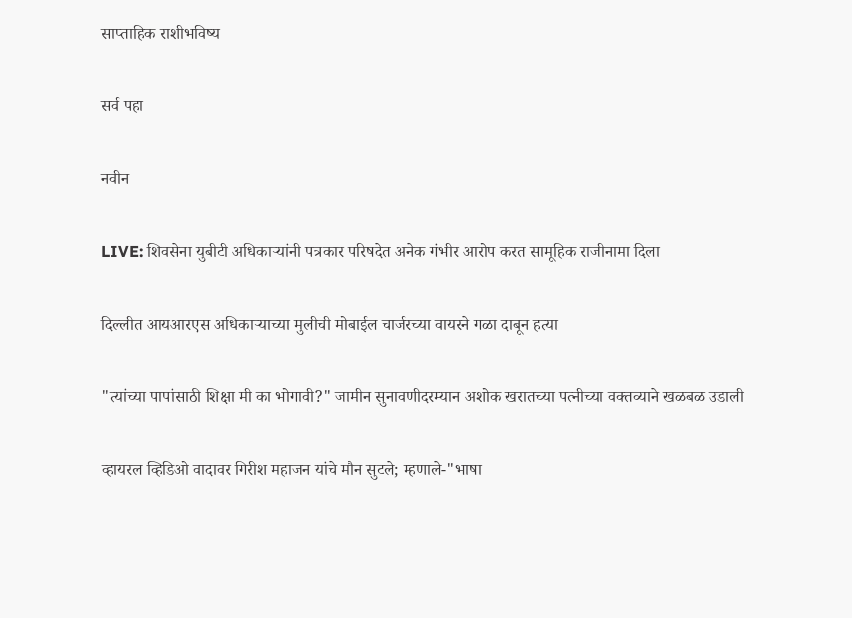साप्ताहिक राशीभविष्य

सर्व पहा

नवीन

LIVE: शिवसेना युबीटी अधिकाऱ्यांनी पत्रकार परिषदेत अनेक गंभीर आरोप करत सामूहिक राजीनामा दिला

दिल्लीत आयआरएस अधिकाऱ्याच्या मुलीची मोबाईल चार्जरच्या वायरने गळा दाबून हत्या

"त्यांच्या पापांसाठी शिक्षा मी का भोगावी?" जामीन सुनावणीदरम्यान अशोक खरातच्या पत्नीच्या वक्तव्याने खळबळ उडाली

व्हायरल व्हिडिओ वादावर गिरीश महाजन यांचे मौन सुटले; म्हणाले-"भाषा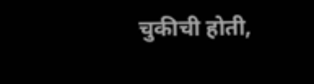चुकीची होती,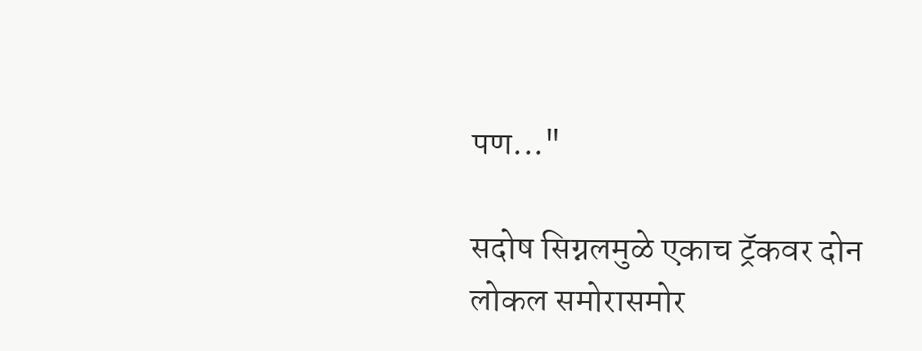पण..."

सदोष सिग्नलमुळे एकाच ट्रॅकवर दोन लोकल समोरासमोर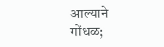आल्याने गोंधळ;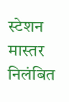स्टेशन मास्तर निलंबित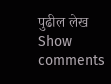पुढील लेख
Show comments